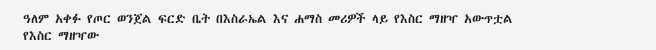ዓለም አቀፉ የጦር ወንጀል ፍርድ ቤት በእስራኤል እና ሐማስ መሪዎች ላይ የእስር ማዘዣ አውጥቷል
የእስር ማዘዣው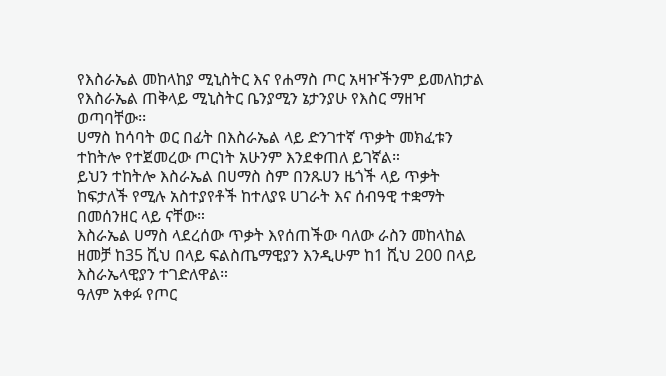የእስራኤል መከላከያ ሚኒስትር እና የሐማስ ጦር አዛዦችንም ይመለከታል
የእስራኤል ጠቅላይ ሚኒስትር ቤንያሚን ኔታንያሁ የእስር ማዘዣ ወጣባቸው፡፡
ሀማስ ከሳባት ወር በፊት በእስራኤል ላይ ድንገተኛ ጥቃት መክፈቱን ተከትሎ የተጀመረው ጦርነት አሁንም እንደቀጠለ ይገኛል።
ይህን ተከትሎ እስራኤል በሀማስ ስም በንጹሀን ዜጎች ላይ ጥቃት ከፍታለች የሚሉ አስተያየቶች ከተለያዩ ሀገራት እና ሰብዓዊ ተቋማት በመሰንዘር ላይ ናቸው።
እስራኤል ሀማስ ላደረሰው ጥቃት እየሰጠችው ባለው ራስን መከላከል ዘመቻ ከ35 ሺህ በላይ ፍልስጤማዊያን እንዲሁም ከ1 ሺህ 200 በላይ እስራኤላዊያን ተገድለዋል።
ዓለም አቀፉ የጦር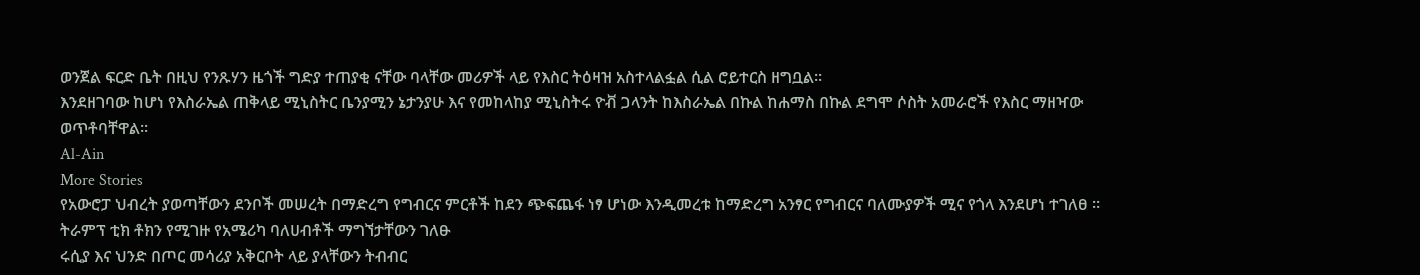ወንጀል ፍርድ ቤት በዚህ የንጹሃን ዜጎች ግድያ ተጠያቂ ናቸው ባላቸው መሪዎች ላይ የእስር ትዕዛዝ አስተላልፏል ሲል ሮይተርስ ዘግቧል፡፡
እንደዘገባው ከሆነ የእስራኤል ጠቅላይ ሚኒስትር ቤንያሚን ኔታንያሁ እና የመከላከያ ሚኒስትሩ ዮቭ ጋላንት ከእስራኤል በኩል ከሐማስ በኩል ደግሞ ሶስት አመራሮች የእስር ማዘዣው ወጥቶባቸዋል፡፡
Al-Ain
More Stories
የአውሮፓ ህብረት ያወጣቸውን ደንቦች መሠረት በማድረግ የግብርና ምርቶች ከደን ጭፍጨፋ ነፃ ሆነው እንዲመረቱ ከማድረግ አንፃር የግብርና ባለሙያዎች ሚና የጎላ እንደሆነ ተገለፀ ።
ትራምፕ ቲክ ቶክን የሚገዙ የአሜሪካ ባለሀብቶች ማግኘታቸውን ገለፁ
ሩሲያ እና ህንድ በጦር መሳሪያ አቅርቦት ላይ ያላቸውን ትብብር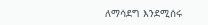ለማሳደግ እንደሚሰሩ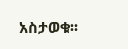አስታወቁ፡፡